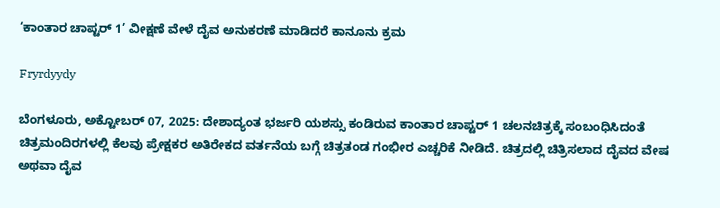‘ಕಾಂತಾರ ಚಾಪ್ಟರ್ 1’ ವೀಕ್ಷಣೆ ವೇಳೆ ದೈವ ಅನುಕರಣೆ ಮಾಡಿದರೆ ಕಾನೂನು ಕ್ರಮ

Fryrdyydy

ಬೆಂಗಳೂರು, ಅಕ್ಟೋಬರ್ 07, 2025: ದೇಶಾದ್ಯಂತ ಭರ್ಜರಿ ಯಶಸ್ಸು ಕಂಡಿರುವ ಕಾಂತಾರ ಚಾಪ್ಟರ್ 1 ಚಲನಚಿತ್ರಕ್ಕೆ ಸಂಬಂಧಿಸಿದಂತೆ ಚಿತ್ರಮಂದಿರಗಳಲ್ಲಿ ಕೆಲವು ಪ್ರೇಕ್ಷಕರ ಅತಿರೇಕದ ವರ್ತನೆಯ ಬಗ್ಗೆ ಚಿತ್ರತಂಡ ಗಂಭೀರ ಎಚ್ಚರಿಕೆ ನೀಡಿದೆ. ಚಿತ್ರದಲ್ಲಿ ಚಿತ್ರಿಸಲಾದ ದೈವದ ವೇಷ ಅಥವಾ ದೈವ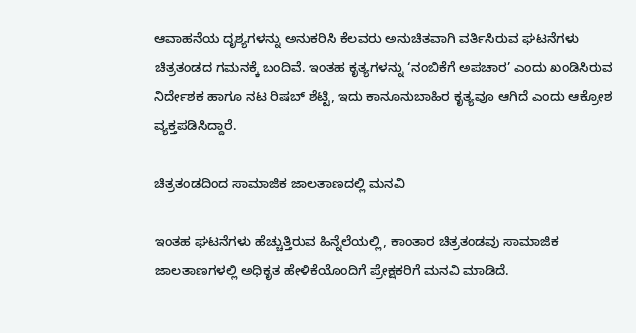ಆವಾಹನೆಯ ದೃಶ್ಯಗಳನ್ನು ಅನುಕರಿಸಿ ಕೆಲವರು ಅನುಚಿತವಾಗಿ ವರ್ತಿಸಿರುವ ಘಟನೆಗಳು ಚಿತ್ರತಂಡದ ಗಮನಕ್ಕೆ ಬಂದಿವೆ. ಇಂತಹ ಕೃತ್ಯಗಳನ್ನು ‘ನಂಬಿಕೆಗೆ ಅಪಚಾರ’ ಎಂದು ಖಂಡಿಸಿರುವ ನಿರ್ದೇಶಕ ಹಾಗೂ ನಟ ರಿಷಬ್ ಶೆಟ್ಟಿ, ಇದು ಕಾನೂನುಬಾಹಿರ ಕೃತ್ಯವೂ ಆಗಿದೆ ಎಂದು ಆಕ್ರೋಶ ವ್ಯಕ್ತಪಡಿಸಿದ್ದಾರೆ.

ಚಿತ್ರತಂಡದಿಂದ ಸಾಮಾಜಿಕ ಜಾಲತಾಣದಲ್ಲಿ ಮನವಿ

ಇಂತಹ ಘಟನೆಗಳು ಹೆಚ್ಚುತ್ತಿರುವ ಹಿನ್ನೆಲೆಯಲ್ಲಿ, ಕಾಂತಾರ ಚಿತ್ರತಂಡವು ಸಾಮಾಜಿಕ ಜಾಲತಾಣಗಳಲ್ಲಿ ಅಧಿಕೃತ ಹೇಳಿಕೆಯೊಂದಿಗೆ ಪ್ರೇಕ್ಷಕರಿಗೆ ಮನವಿ ಮಾಡಿದೆ.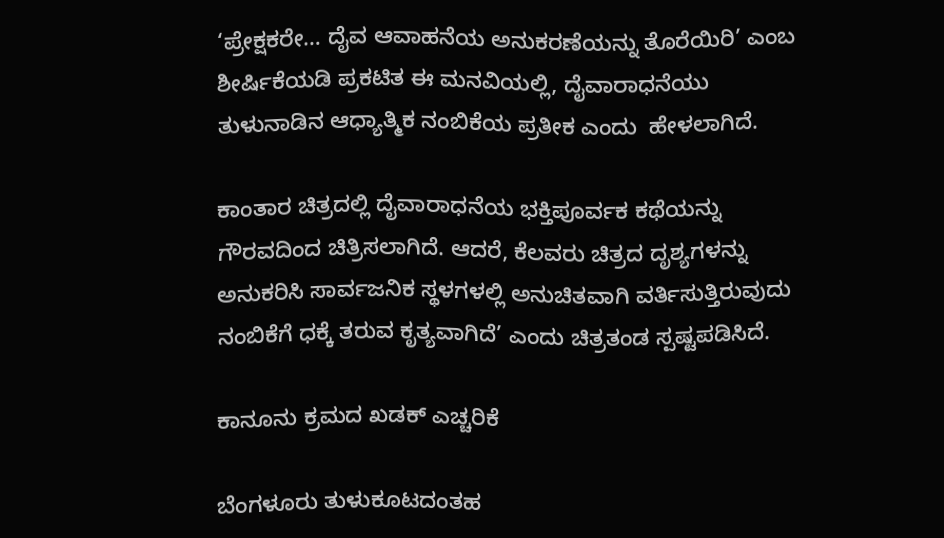‘ಪ್ರೇಕ್ಷಕರೇ… ದೈವ ಆವಾಹನೆಯ ಅನುಕರಣೆಯನ್ನು ತೊರೆಯಿರಿ’ ಎಂಬ ಶೀರ್ಷಿಕೆಯಡಿ ಪ್ರಕಟಿತ ಈ ಮನವಿಯಲ್ಲಿ, ದೈವಾರಾಧನೆಯು ತುಳುನಾಡಿನ ಆಧ್ಯಾತ್ಮಿಕ ನಂಬಿಕೆಯ ಪ್ರತೀಕ ಎಂದು  ಹೇಳಲಾಗಿದೆ.

ಕಾಂತಾರ ಚಿತ್ರದಲ್ಲಿ ದೈವಾರಾಧನೆಯ ಭಕ್ತಿಪೂರ್ವಕ ಕಥೆಯನ್ನು ಗೌರವದಿಂದ ಚಿತ್ರಿಸಲಾಗಿದೆ. ಆದರೆ, ಕೆಲವರು ಚಿತ್ರದ ದೃಶ್ಯಗಳನ್ನು ಅನುಕರಿಸಿ ಸಾರ್ವಜನಿಕ ಸ್ಥಳಗಳಲ್ಲಿ ಅನುಚಿತವಾಗಿ ವರ್ತಿಸುತ್ತಿರುವುದು ನಂಬಿಕೆಗೆ ಧಕ್ಕೆ ತರುವ ಕೃತ್ಯವಾಗಿದೆ’ ಎಂದು ಚಿತ್ರತಂಡ ಸ್ಪಷ್ಟಪಡಿಸಿದೆ.

ಕಾನೂನು ಕ್ರಮದ ಖಡಕ್ ಎಚ್ಚರಿಕೆ

ಬೆಂಗಳೂರು ತುಳುಕೂಟದಂತಹ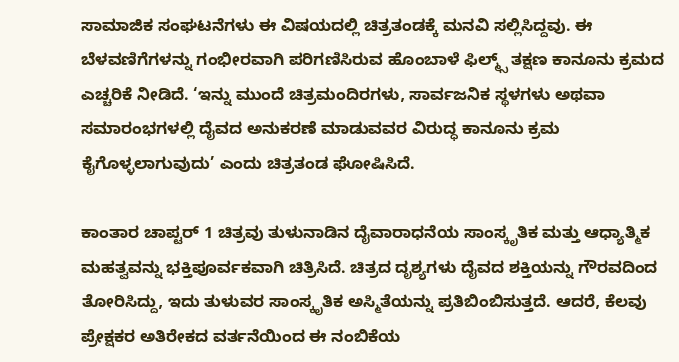ಸಾಮಾಜಿಕ ಸಂಘಟನೆಗಳು ಈ ವಿಷಯದಲ್ಲಿ ಚಿತ್ರತಂಡಕ್ಕೆ ಮನವಿ ಸಲ್ಲಿಸಿದ್ದವು. ಈ ಬೆಳವಣಿಗೆಗಳನ್ನು ಗಂಭೀರವಾಗಿ ಪರಿಗಣಿಸಿರುವ ಹೊಂಬಾಳೆ ಫಿಲ್ಮ್ಸ್ ತಕ್ಷಣ ಕಾನೂನು ಕ್ರಮದ ಎಚ್ಚರಿಕೆ ನೀಡಿದೆ. ‘ಇನ್ನು ಮುಂದೆ ಚಿತ್ರಮಂದಿರಗಳು, ಸಾರ್ವಜನಿಕ ಸ್ಥಳಗಳು ಅಥವಾ ಸಮಾರಂಭಗಳಲ್ಲಿ ದೈವದ ಅನುಕರಣೆ ಮಾಡುವವರ ವಿರುದ್ಧ ಕಾನೂನು ಕ್ರಮ ಕೈಗೊಳ್ಳಲಾಗುವುದು’ ಎಂದು ಚಿತ್ರತಂಡ ಘೋಷಿಸಿದೆ.

ಕಾಂತಾರ ಚಾಪ್ಟರ್ 1 ಚಿತ್ರವು ತುಳುನಾಡಿನ ದೈವಾರಾಧನೆಯ ಸಾಂಸ್ಕೃತಿಕ ಮತ್ತು ಆಧ್ಯಾತ್ಮಿಕ ಮಹತ್ವವನ್ನು ಭಕ್ತಿಪೂರ್ವಕವಾಗಿ ಚಿತ್ರಿಸಿದೆ. ಚಿತ್ರದ ದೃಶ್ಯಗಳು ದೈವದ ಶಕ್ತಿಯನ್ನು ಗೌರವದಿಂದ ತೋರಿಸಿದ್ದು, ಇದು ತುಳುವರ ಸಾಂಸ್ಕೃತಿಕ ಅಸ್ಮಿತೆಯನ್ನು ಪ್ರತಿಬಿಂಬಿಸುತ್ತದೆ. ಆದರೆ, ಕೆಲವು ಪ್ರೇಕ್ಷಕರ ಅತಿರೇಕದ ವರ್ತನೆಯಿಂದ ಈ ನಂಬಿಕೆಯ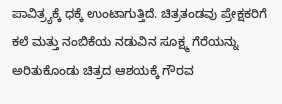ಪಾವಿತ್ರ್ಯಕ್ಕೆ ಧಕ್ಕೆ ಉಂಟಾಗುತ್ತಿದೆ. ಚಿತ್ರತಂಡವು ಪ್ರೇಕ್ಷಕರಿಗೆ ಕಲೆ ಮತ್ತು ನಂಬಿಕೆಯ ನಡುವಿನ ಸೂಕ್ಷ್ಮ ಗೆರೆಯನ್ನು ಅರಿತುಕೊಂಡು ಚಿತ್ರದ ಆಶಯಕ್ಕೆ ಗೌರವ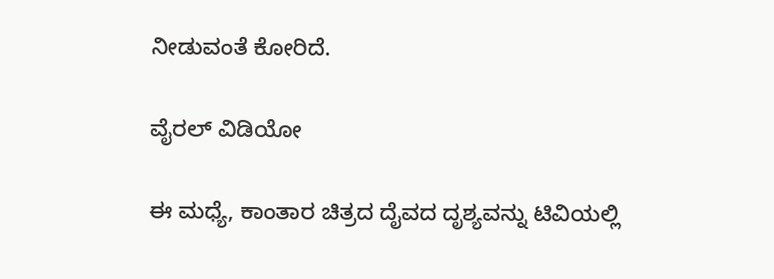ನೀಡುವಂತೆ ಕೋರಿದೆ.

ವೈರಲ್ ವಿಡಿಯೋ

ಈ ಮಧ್ಯೆ, ಕಾಂತಾರ ಚಿತ್ರದ ದೈವದ ದೃಶ್ಯವನ್ನು ಟಿವಿಯಲ್ಲಿ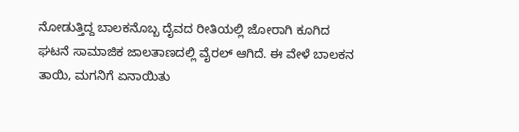ನೋಡುತ್ತಿದ್ದ ಬಾಲಕನೊಬ್ಬ ದೈವದ ರೀತಿಯಲ್ಲಿ ಜೋರಾಗಿ ಕೂಗಿದ ಘಟನೆ ಸಾಮಾಜಿಕ ಜಾಲತಾಣದಲ್ಲಿ ವೈರಲ್ ಆಗಿದೆ. ಈ ವೇಳೆ ಬಾಲಕನ ತಾಯಿ, ಮಗನಿಗೆ ಏನಾಯಿತು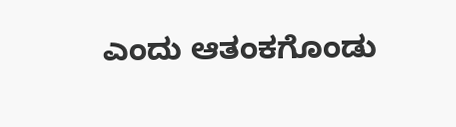ಎಂದು ಆತಂಕಗೊಂಡು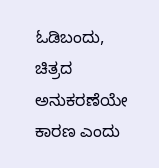ಓಡಿಬಂದು, ಚಿತ್ರದ ಅನುಕರಣೆಯೇ ಕಾರಣ ಎಂದು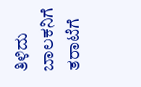ತಿಳಿದು ಬಾಲಕನಿಗೆ ತರಾಟೆಗೆ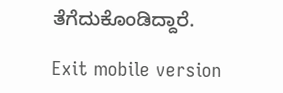ತೆಗೆದುಕೊಂಡಿದ್ದಾರೆ.

Exit mobile version